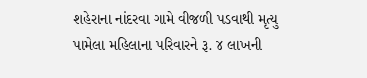શહેરાના નાંદરવા ગામે વીજળી પડવાથી મૃત્યુ પામેલા મહિલાના પરિવારને રૂ. ૪ લાખની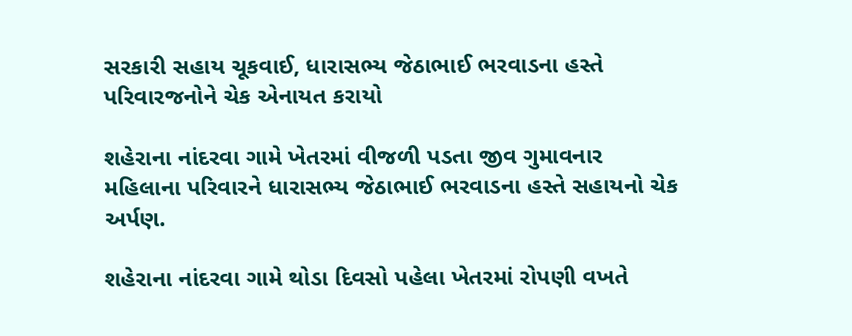સરકારી સહાય ચૂકવાઈ, ધારાસભ્ય જેઠાભાઈ ભરવાડના હસ્તે પરિવારજનોને ચેક એનાયત કરાયો

શહેરાના નાંદરવા ગામે ખેતરમાં વીજળી પડતા જીવ ગુમાવનાર મહિલાના પરિવારને ધારાસભ્ય જેઠાભાઈ ભરવાડના હસ્તે સહાયનો ચેક અર્પણ.

શહેરાના નાંદરવા ગામે થોડા દિવસો પહેલા ખેતરમાં રોપણી વખતે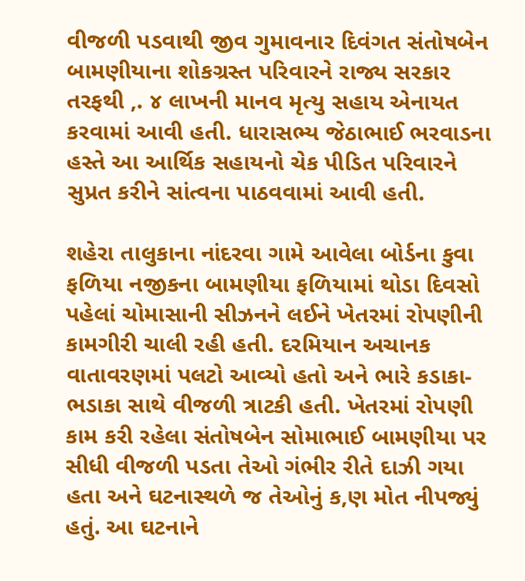વીજળી પડવાથી જીવ ગુમાવનાર દિવંગત સંતોષબેન બામણીયાના શોકગ્રસ્ત પરિવારને રાજ્ય સરકાર તરફથી ‚. ૪ લાખની માનવ મૃત્યુ સહાય એનાયત કરવામાં આવી હતી. ધારાસભ્ય જેઠાભાઈ ભરવાડના હસ્તે આ આર્થિક સહાયનો ચેક પીડિત પરિવારને સુપ્રત કરીને સાંત્વના પાઠવવામાં આવી હતી.

શહેરા તાલુકાના નાંદરવા ગામે આવેલા બોર્ડના કુવા ફળિયા નજીકના બામણીયા ફળિયામાં થોડા દિવસો પહેલાં ચોમાસાની સીઝનને લઈને ખેતરમાં રોપણીની કામગીરી ચાલી રહી હતી. દરમિયાન અચાનક વાતાવરણમાં પલટો આવ્યો હતો અને ભારે કડાકા-ભડાકા સાથે વીજળી ત્રાટકી હતી. ખેતરમાં રોપણી કામ કરી રહેલા સંતોષબેન સોમાભાઈ બામણીયા પર સીધી વીજળી પડતા તેઓ ગંભીર રીતે દાઝી ગયા હતા અને ઘટનાસ્થળે જ તેઓનું ક‚ણ મોત નીપજ્યું હતું. આ ઘટનાને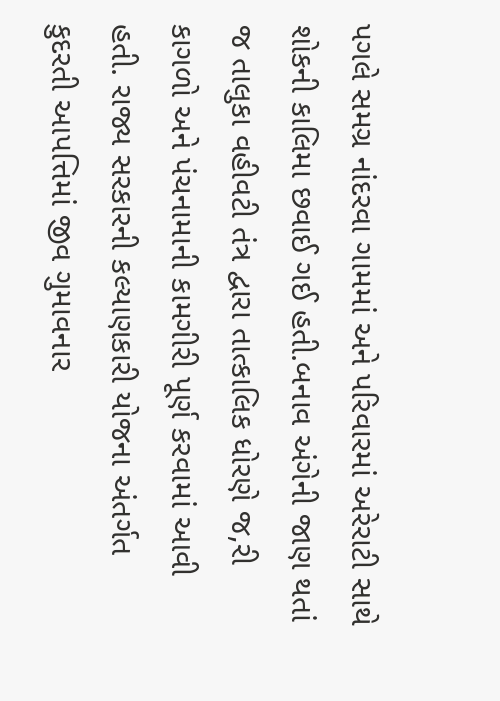પગલે સમગ્ર નાંદરવા ગામમાં અને પરિવારમાં અરેરાટી સાથે શોકની કાલિમા છવાઈ ગઈ હતી.બનાવ અંગેની જાણ થતાં જ તાલુકા વહીવટી તંત્ર દ્વારા તાત્કાલિક ધોરણે જ‚રી કાગળો અને પંચનામાની કામગીરી પૂર્ણ કરવામાં આવી હતી. રાજ્ય સરકારની કલ્યાણકારી યોજના અંતર્ગત કુદરતી આપત્તિમાં જીવ ગુમાવનાર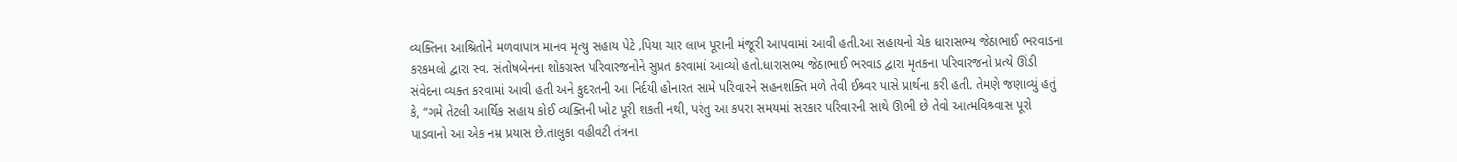વ્યક્તિના આશ્રિતોને મળવાપાત્ર માનવ મૃત્યુ સહાય પેટે ‚પિયા ચાર લાખ પૂરાની મંજૂરી આપવામાં આવી હતી.આ સહાયનો ચેક ધારાસભ્ય જેઠાભાઈ ભરવાડના કરકમલો દ્વારા સ્વ. સંતોષબેનના શોકગ્રસ્ત પરિવારજનોને સુપ્રત કરવામાં આવ્યો હતો.ધારાસભ્ય જેઠાભાઈ ભરવાડ દ્વારા મૃતકના પરિવારજનો પ્રત્યે ઊંડી સંવેદના વ્યક્ત કરવામાં આવી હતી અને કુદરતની આ નિર્દયી હોનારત સામે પરિવારને સહનશક્તિ મળે તેવી ઈશ્ર્વર પાસે પ્રાર્થના કરી હતી. તેમણે જણાવ્યું હતું કે, “ગમે તેટલી આર્થિક સહાય કોઈ વ્યક્તિની ખોટ પૂરી શકતી નથી, પરંતુ આ કપરા સમયમાં સરકાર પરિવારની સાથે ઊભી છે તેવો આત્મવિશ્ર્વાસ પૂરો પાડવાનો આ એક નમ્ર પ્રયાસ છે.તાલુકા વહીવટી તંત્રના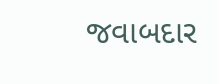જવાબદાર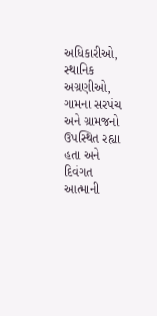અધિકારીઓ, સ્થાનિક અગ્રણીઓ, ગામના સરપંચ અને ગ્રામજનો ઉપસ્થિત રહ્યા હતા અને દિવંગત આત્માની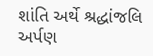શાંતિ અર્થે શ્રદ્ધાંજલિ અર્પણ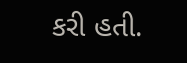કરી હતી.